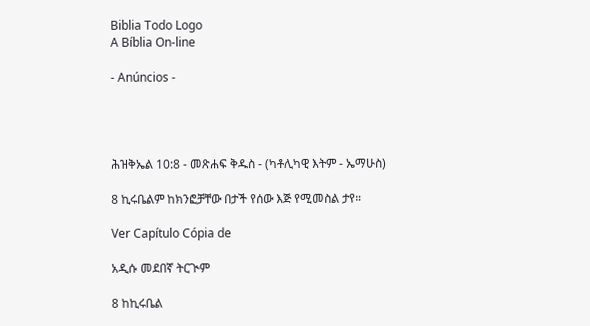Biblia Todo Logo
A Bíblia On-line

- Anúncios -




ሕዝቅኤል 10:8 - መጽሐፍ ቅዱስ - (ካቶሊካዊ እትም - ኤማሁስ)

8 ኪሩቤልም ከክንፎቻቸው በታች የሰው እጅ የሚመስል ታየ።

Ver Capítulo Cópia de

አዲሱ መደበኛ ትርጒም

8 ከኪሩቤል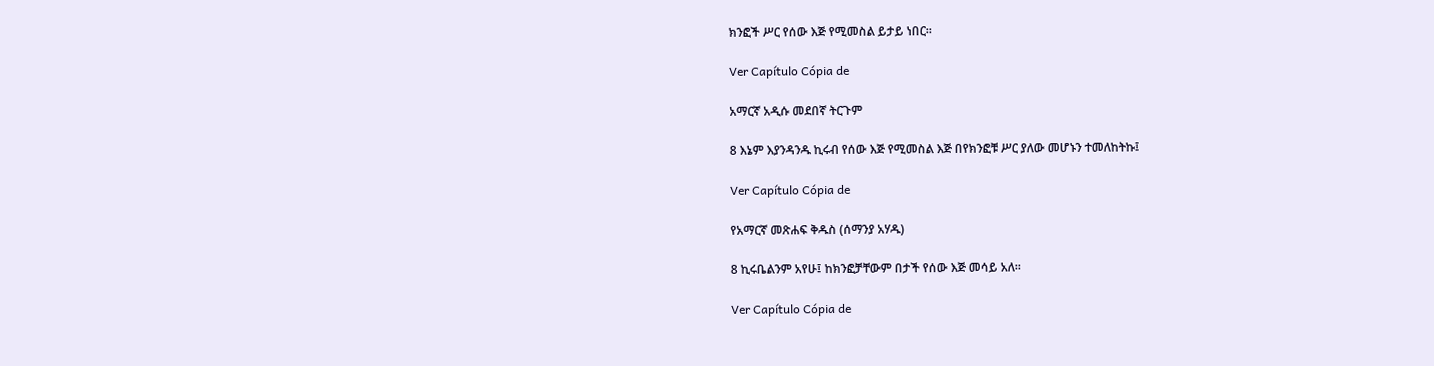ክንፎች ሥር የሰው እጅ የሚመስል ይታይ ነበር።

Ver Capítulo Cópia de

አማርኛ አዲሱ መደበኛ ትርጉም

8 እኔም እያንዳንዱ ኪሩብ የሰው እጅ የሚመስል እጅ በየክንፎቹ ሥር ያለው መሆኑን ተመለከትኩ፤

Ver Capítulo Cópia de

የአማርኛ መጽሐፍ ቅዱስ (ሰማንያ አሃዱ)

8 ኪሩቤልንም አየሁ፤ ከክንፎቻቸውም በታች የሰው እጅ መሳይ አለ።

Ver Capítulo Cópia de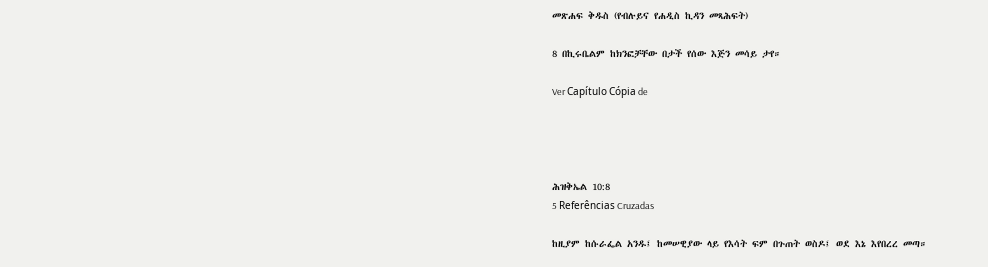መጽሐፍ ቅዱስ (የብሉይና የሐዲስ ኪዳን መጻሕፍት)

8 በኪሩቤልም ከክንፎቻቸው በታች የሰው እጅን መሳይ ታየ።

Ver Capítulo Cópia de




ሕዝቅኤል 10:8
5 Referências Cruzadas

ከዚያም ከሱራፌል አንዱ፤ ከመሠዊያው ላይ የእሳት ፍም በጉጠት ወስዶ፤ ወደ እኔ እየበረረ መጣ።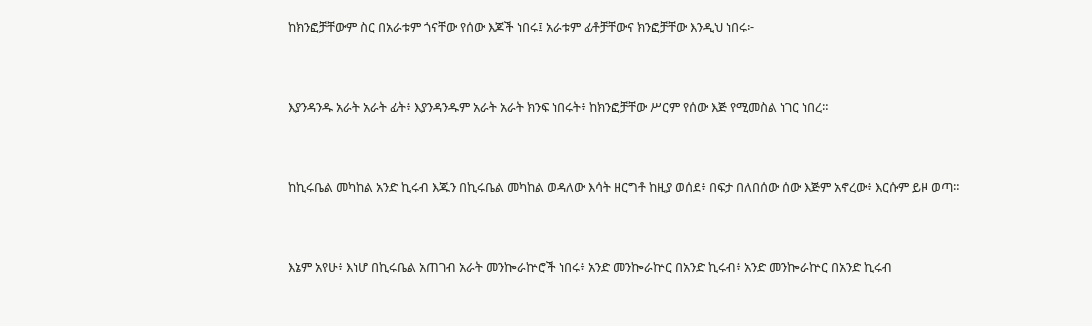ከክንፎቻቸውም ስር በአራቱም ጎናቸው የሰው እጆች ነበሩ፤ አራቱም ፊቶቻቸውና ክንፎቻቸው እንዲህ ነበሩ፦


እያንዳንዱ አራት አራት ፊት፥ እያንዳንዱም አራት አራት ክንፍ ነበሩት፥ ከክንፎቻቸው ሥርም የሰው እጅ የሚመስል ነገር ነበረ።


ከኪሩቤል መካከል አንድ ኪሩብ እጁን በኪሩቤል መካከል ወዳለው እሳት ዘርግቶ ከዚያ ወሰደ፥ በፍታ በለበሰው ሰው እጅም አኖረው፥ እርሱም ይዞ ወጣ።


እኔም አየሁ፥ እነሆ በኪሩቤል አጠገብ አራት መንኰራኵሮች ነበሩ፥ አንድ መንኰራኵር በአንድ ኪሩብ፥ አንድ መንኰራኵር በአንድ ኪሩብ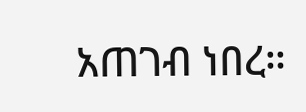አጠገብ ነበረ።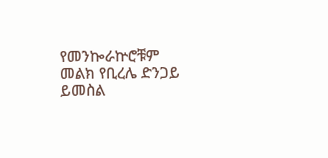የመንኰራኵሮቹም መልክ የቢረሌ ድንጋይ ይመስል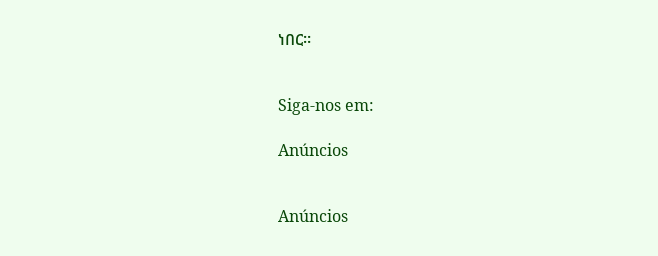ነበር።


Siga-nos em:

Anúncios


Anúncios